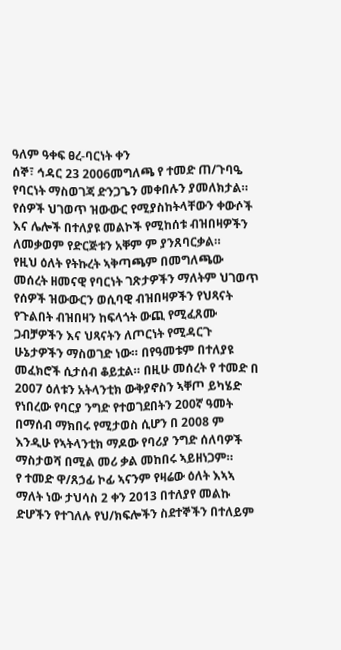ዓለም ዓቀፍ ፀረ-ባርነት ቀን
ሰኞ፣ ኅዳር 23 2006መግለጫ የ ተመድ ጠ/ጉባዔ የባርነት ማስወገጃ ድንጋጌን መቀበሉን ያመለክታል። የሰዎች ህገወጥ ዝውውር የሚያስከትላቸውን ቀውሶች እና ሌሎች በተለያዩ መልኮች የሚከሰቱ ብዝበዛዎችን ለመቃወም የድርጅቱን አቐም ም ያንጸባርቃል።
የዚህ ዕለት የትኩረት ኣቅጣጫም በመግለጫው መሰረት ዘመናዊ የባርነት ገጽታዎችን ማለትም ህገወጥ የሰዎች ዝውውርን ወሲባዊ ብዝበዛዎችን የህጻናት የጉልበት ብዝበዛን ከፍላጎት ውጪ የሚፈጸሙ ጋብቻዎችን እና ህጻናትን ለጦርነት የሚዳርጉ ሁኔታዎችን ማስወገድ ነው። በየዓመቱም በተለያዩ መፈክሮች ሲታሰብ ቆይቷል። በዚሁ መሰረት የ ተመድ በ 2007 ዕለቱን አትላንቲክ ውቅያኖስን ኣቐጦ ይካሄድ የነበረው የባርያ ንግድ የተወገደበትን 200ኛ ዓመት በማሰብ ማክበሩ የሚታወስ ሲሆን በ 2008 ም እንዲሁ የኣትላንቲክ ማዶው የባሪያ ንግድ ሰለባዎች ማስታወሻ በሚል መሪ ቃል መከበሩ ኣይዘነጋም።
የ ተመድ ዋ/ጸኃፊ ኮፊ ኣናንም የዛሬው ዕለት እኣኣ ማለት ነው ታህሳስ 2 ቀን 2013 በተለያየ መልኩ ድሆችን የተገለሉ የህ/ክፍሎችን ስደተኞችን በተለይም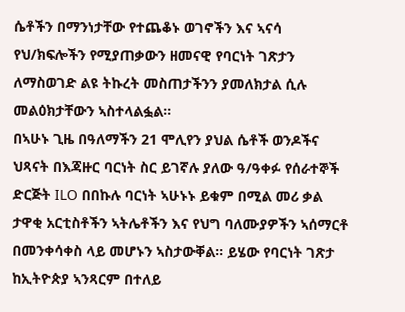ሴቶችን በማንነታቸው የተጨቆኑ ወገኖችን እና ኣናሳ የህ/ክፍሎችን የሚያጠቃውን ዘመናዊ የባርነት ገጽታን ለማስወገድ ልዩ ትኩረት መስጠታችንን ያመለክታል ሲሉ መልዕክታቸውን ኣስተላልፏል።
በኣሁኑ ጊዜ በዓለማችን 21 ሞሊየን ያህል ሴቶች ወንዶችና ህጻናት በእጃዙር ባርነት ስር ይገኛሉ ያለው ዓ/ዓቀፉ የሰራተኞች ድርጅት ILO በበኩሉ ባርነት ኣሁኑኑ ይቁም በሚል መሪ ቃል ታዋቂ አርቲስቶችን ኣትሌቶችን እና የህግ ባለሙያዎችን ኣሰማርቶ በመንቀሳቀስ ላይ መሆኑን ኣስታውቐል። ይሄው የባርነት ገጽታ ከኢትዮጵያ ኣንጻርም በተለይ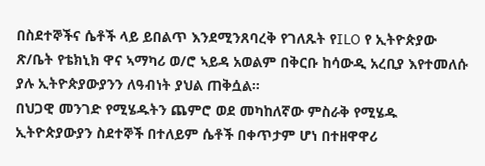በስደተኞችና ሴቶች ላይ ይበልጥ እንደሚንጸባረቅ የገለጹት የILO የ ኢትዮጵያው ጽ/ቤት የቴክኒክ ዋና ኣማካሪ ወ/ሮ ኣይዳ አወልም በቅርቡ ከሳውዲ አረቢያ እየተመለሱ ያሉ ኢትዮጵያውያንን ለዓብነት ያህል ጠቅሷል።
በህጋዊ መንገድ የሚሄዱትን ጨምሮ ወደ መካከለኛው ምስራቅ የሚሄዱ ኢትዮጵያውያን ስደተኞች በተለይም ሴቶች በቀጥታም ሆነ በተዘዋዋሪ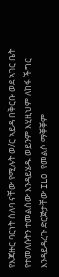የእጃዙር ባርነት ሰለባ ናቸው የሚሉት ወ/ር ኣይዳ በቅርቡ ወደ ኣገር ቤት የተመለሱትን ተመልሰው እንዳይሄዱ ወይንም እሂዚህም ለከፋ ችግር እንዳይዳረጉ ድርጅታቸው ILO የመልሶ ማቐቐም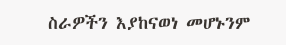ስራዎችን እያከናወነ መሆኑንም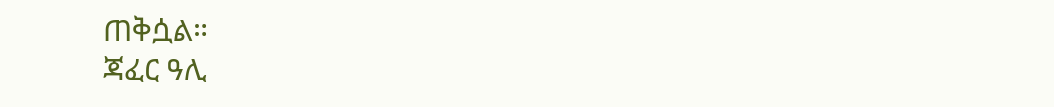ጠቅሷል።
ጃፈር ዓሊ